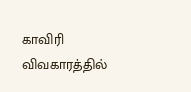காவிரி விவகாரத்தில்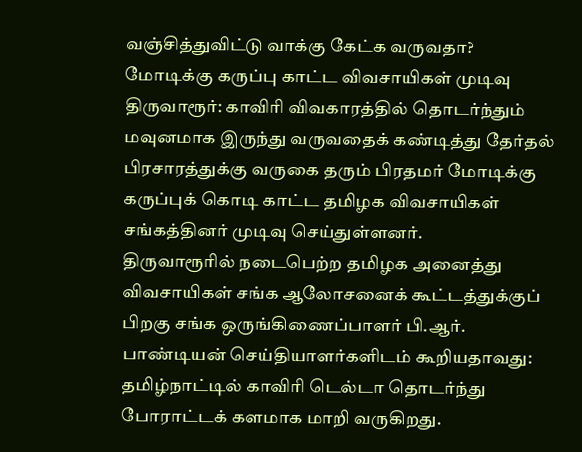வஞ்சித்துவிட்டு வாக்கு கேட்க வருவதா? மோடிக்கு கருப்பு காட்ட விவசாயிகள் முடிவு
திருவாரூர்: காவிரி விவகாரத்தில் தொடர்ந்தும் மவுனமாக இருந்து வருவதைக் கண்டித்து தேர்தல் பிரசாரத்துக்கு வருகை தரும் பிரதமர் மோடிக்கு கருப்புக் கொடி காட்ட தமிழக விவசாயிகள் சங்கத்தினர் முடிவு செய்துள்ளனர்.
திருவாரூரில் நடைபெற்ற தமிழக அனைத்து விவசாயிகள் சங்க ஆலோசனைக் கூட்டத்துக்குப் பிறகு சங்க ஒருங்கிணைப்பாளர் பி.ஆர். பாண்டியன் செய்தியாளர்களிடம் கூறியதாவது:
தமிழ்நாட்டில் காவிரி டெல்டா தொடர்ந்து போராட்டக் களமாக மாறி வருகிறது.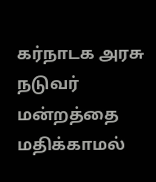கர்நாடக அரசு நடுவர் மன்றத்தை மதிக்காமல்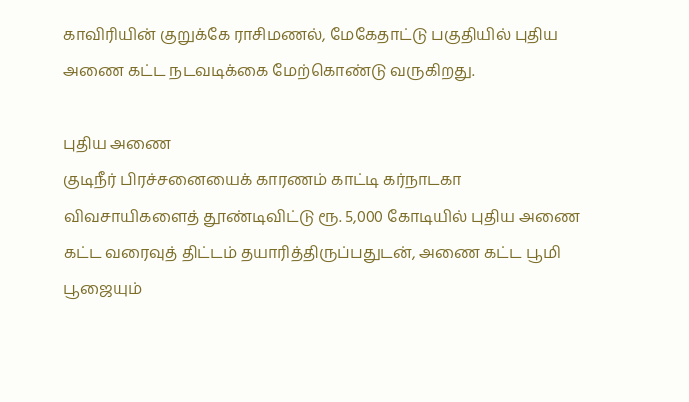காவிரியின் குறுக்கே ராசிமணல், மேகேதாட்டு பகுதியில் புதிய அணை கட்ட நடவடிக்கை மேற்கொண்டு வருகிறது.

புதிய அணை
குடிநீர் பிரச்சனையைக் காரணம் காட்டி கர்நாடகா விவசாயிகளைத் தூண்டிவிட்டு ரூ. 5,000 கோடியில் புதிய அணை கட்ட வரைவுத் திட்டம் தயாரித்திருப்பதுடன், அணை கட்ட பூமி பூஜையும்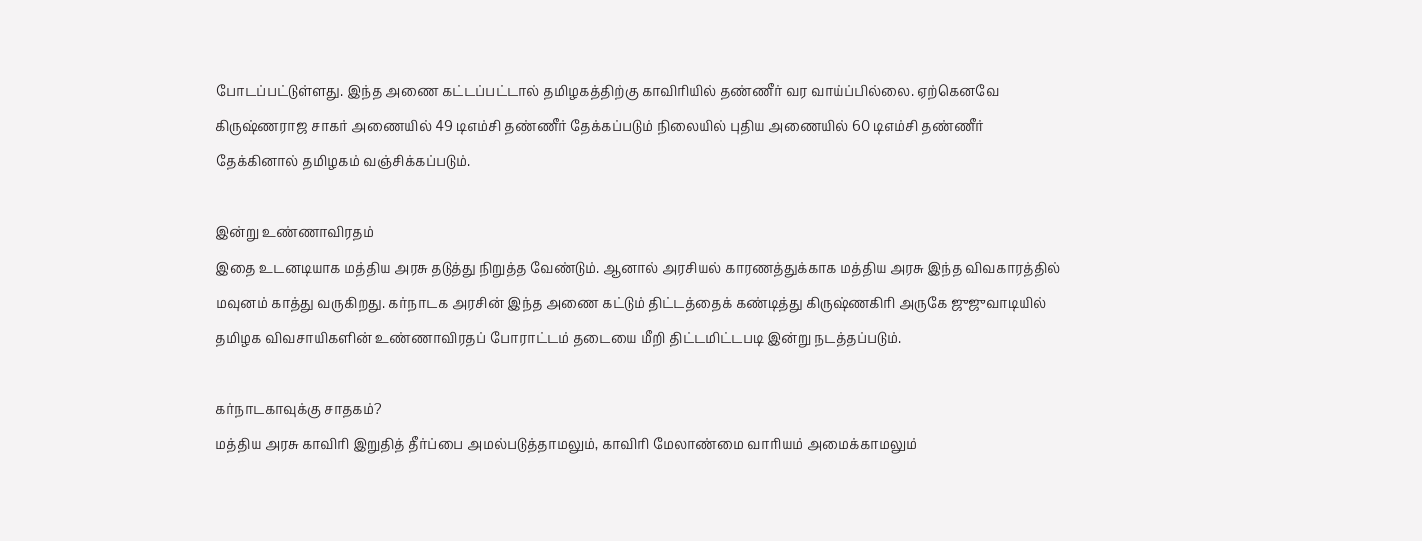போடப்பட்டுள்ளது. இந்த அணை கட்டப்பட்டால் தமிழகத்திற்கு காவிரியில் தண்ணீர் வர வாய்ப்பில்லை. ஏற்கெனவே கிருஷ்ணராஜ சாகர் அணையில் 49 டிஎம்சி தண்ணீர் தேக்கப்படும் நிலையில் புதிய அணையில் 60 டிஎம்சி தண்ணீர் தேக்கினால் தமிழகம் வஞ்சிக்கப்படும்.

இன்று உண்ணாவிரதம்
இதை உடனடியாக மத்திய அரசு தடுத்து நிறுத்த வேண்டும். ஆனால் அரசியல் காரணத்துக்காக மத்திய அரசு இந்த விவகாரத்தில் மவுனம் காத்து வருகிறது. கர்நாடக அரசின் இந்த அணை கட்டும் திட்டத்தைக் கண்டித்து கிருஷ்ணகிரி அருகே ஜுஜுவாடியில் தமிழக விவசாயிகளின் உண்ணாவிரதப் போராட்டம் தடையை மீறி திட்டமிட்டபடி இன்று நடத்தப்படும்.

கர்நாடகாவுக்கு சாதகம்?
மத்திய அரசு காவிரி இறுதித் தீர்ப்பை அமல்படுத்தாமலும், காவிரி மேலாண்மை வாரியம் அமைக்காமலும்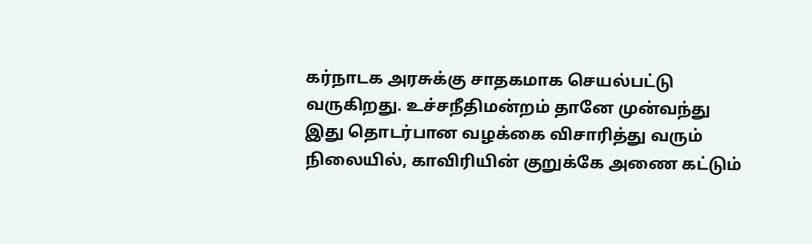கர்நாடக அரசுக்கு சாதகமாக செயல்பட்டு வருகிறது. உச்சநீதிமன்றம் தானே முன்வந்து இது தொடர்பான வழக்கை விசாரித்து வரும் நிலையில், காவிரியின் குறுக்கே அணை கட்டும்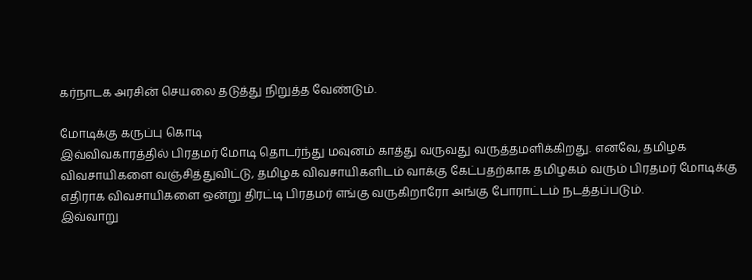கர்நாடக அரசின் செயலை தடுத்து நிறுத்த வேண்டும்.

மோடிக்கு கருப்பு கொடி
இவ்விவகாரத்தில் பிரதமர் மோடி தொடர்ந்து மவுனம் காத்து வருவது வருத்தமளிக்கிறது. எனவே, தமிழக விவசாயிகளை வஞ்சித்துவிட்டு, தமிழக விவசாயிகளிடம் வாக்கு கேட்பதற்காக தமிழகம் வரும் பிரதமர் மோடிக்கு எதிராக விவசாயிகளை ஒன்று திரட்டி பிரதமர் எங்கு வருகிறாரோ அங்கு போராட்டம் நடத்தப்படும்.
இவ்வாறு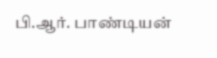பி.ஆர். பாண்டியன்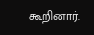கூறினார்.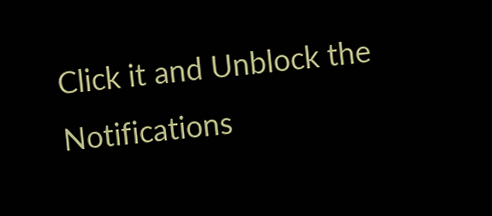Click it and Unblock the Notifications